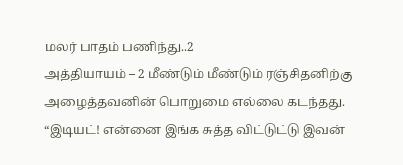மலர் பாதம் பணிந்து..2
அத்தியாயம் – 2 மீண்டும் மீண்டும் ரஞ்சிதனிற்கு அழைத்தவனின் பொறுமை எல்லை கடந்தது. “இடியட்! என்னை இங்க சுத்த விட்டுட்டு இவன்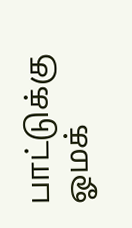பாட்டுக்கு ஓமக்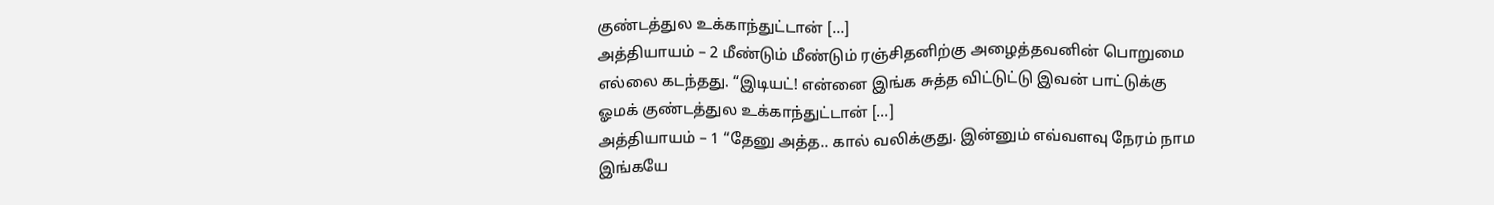குண்டத்துல உக்காந்துட்டான் […]
அத்தியாயம் – 2 மீண்டும் மீண்டும் ரஞ்சிதனிற்கு அழைத்தவனின் பொறுமை எல்லை கடந்தது. “இடியட்! என்னை இங்க சுத்த விட்டுட்டு இவன் பாட்டுக்கு ஓமக் குண்டத்துல உக்காந்துட்டான் […]
அத்தியாயம் – 1 “தேனு அத்த.. கால் வலிக்குது. இன்னும் எவ்வளவு நேரம் நாம இங்கயே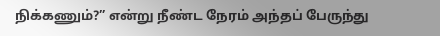நிக்கணும்?” என்று நீண்ட நேரம் அந்தப் பேருந்து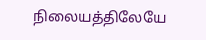நிலையத்திலேயே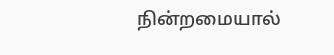நின்றமையால்